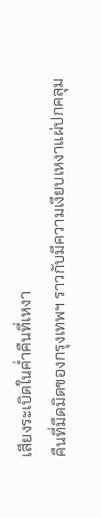เสียงระเบิดในค่ำคืนที่เหงา
คืนที่มืดมิดของกรุงเทพฯ ราวกับมีความเงียบเหงาแผ่ปกคลุม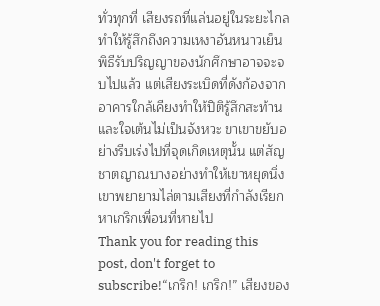ทั่วทุกที่ เสียงรถที่แล่นอยู่ในระยะไกลทำให้รู้สึกถึงความเหงาอันหนาวเย็น พิธีรับปริญญาของนักศึกษาอาจจะจบไปแล้ว แต่เสียงระเบิดที่ดังก้องจากอาคารใกล้เคียงทำให้ปิติรู้สึกสะท้านและใจเต้นไม่เป็นจังหวะ ขาเขาขยับอย่างรีบเร่งไปที่จุดเกิดเหตุนั้น แต่สัญชาตญาณบางอย่างทำให้เขาหยุดนิ่ง เขาพยายามไล่ตามเสียงที่กำลังเรียกหาเกริกเพื่อนที่หายไป
Thank you for reading this post, don't forget to subscribe!“เกริก! เกริก!” เสียงของ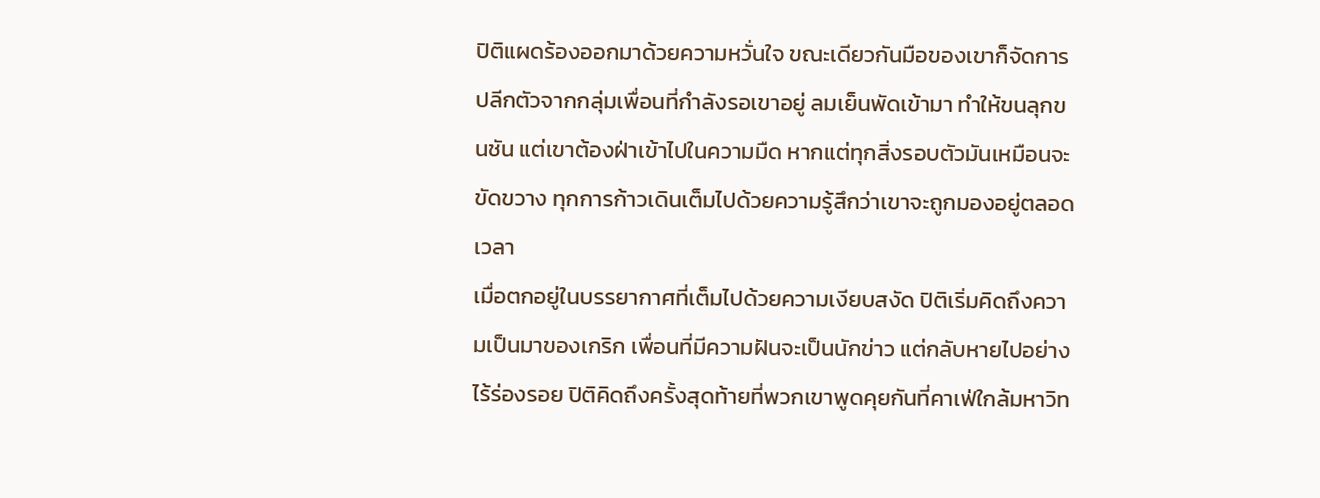ปิติแผดร้องออกมาด้วยความหวั่นใจ ขณะเดียวกันมือของเขาก็จัดการปลีกตัวจากกลุ่มเพื่อนที่กำลังรอเขาอยู่ ลมเย็นพัดเข้ามา ทำให้ขนลุกขนชัน แต่เขาต้องฝ่าเข้าไปในความมืด หากแต่ทุกสิ่งรอบตัวมันเหมือนจะขัดขวาง ทุกการก้าวเดินเต็มไปด้วยความรู้สึกว่าเขาจะถูกมองอยู่ตลอดเวลา
เมื่อตกอยู่ในบรรยากาศที่เต็มไปด้วยความเงียบสงัด ปิติเริ่มคิดถึงความเป็นมาของเกริก เพื่อนที่มีความฝันจะเป็นนักข่าว แต่กลับหายไปอย่างไร้ร่องรอย ปิติคิดถึงครั้งสุดท้ายที่พวกเขาพูดคุยกันที่คาเฟ่ใกล้มหาวิท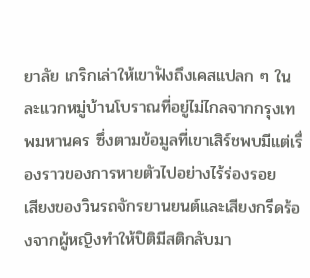ยาลัย เกริกเล่าให้เขาฟังถึงเคสแปลก ๆ ในละแวกหมู่บ้านโบราณที่อยู่ไม่ไกลจากกรุงเทพมหานคร ซึ่งตามข้อมูลที่เขาเสิร์ชพบมีแต่เรื่องราวของการหายตัวไปอย่างไร้ร่องรอย
เสียงของวินรถจักรยานยนต์และเสียงกรีดร้องจากผู้หญิงทำให้ปิติมีสติกลับมา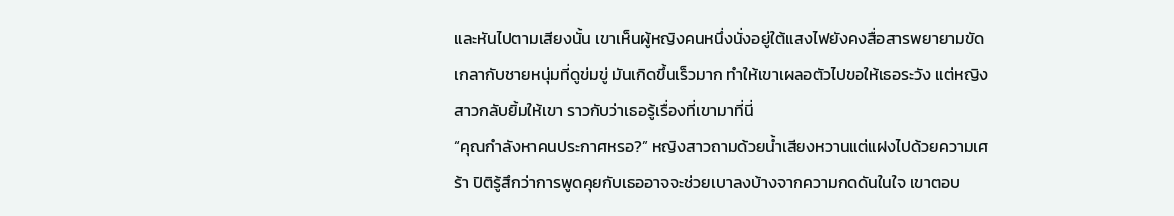และหันไปตามเสียงนั้น เขาเห็นผู้หญิงคนหนึ่งนั่งอยู่ใต้แสงไฟยังคงสื่อสารพยายามขัดเกลากับชายหนุ่มที่ดูข่มขู่ มันเกิดขึ้นเร็วมาก ทำให้เขาเผลอตัวไปขอให้เธอระวัง แต่หญิงสาวกลับยิ้มให้เขา ราวกับว่าเธอรู้เรื่องที่เขามาที่นี่
“คุณกำลังหาคนประกาศหรอ?” หญิงสาวถามด้วยน้ำเสียงหวานแต่แฝงไปด้วยความเศร้า ปิติรู้สึกว่าการพูดคุยกับเธออาจจะช่วยเบาลงบ้างจากความกดดันในใจ เขาตอบ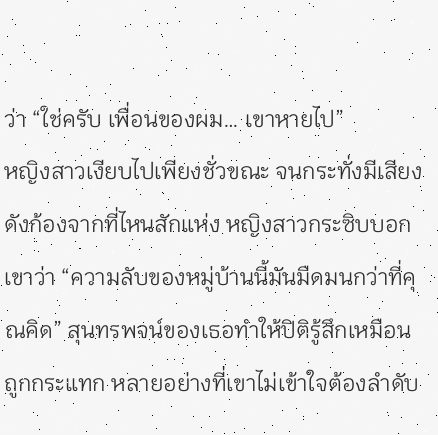ว่า “ใช่ครับ เพื่อนของผม… เขาหายไป”
หญิงสาวเงียบไปเพียงชั่วขณะ จนกระทั่งมีเสียงดังก้องจากที่ไหนสักแห่ง หญิงสาวกระซิบบอกเขาว่า “ความลับของหมู่บ้านนี้มันมืดมนกว่าที่คุณคิด” สุนทรพจน์ของเธอทำให้ปิติรู้สึกเหมือนถูกกระแทก หลายอย่างที่เขาไม่เข้าใจต้องลำดับ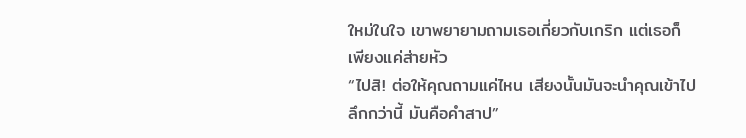ใหม่ในใจ เขาพยายามถามเธอเกี่ยวกับเกริก แต่เธอก็เพียงแค่ส่ายหัว
“ไปสิ! ต่อให้คุณถามแค่ไหน เสียงนั้นมันจะนำคุณเข้าไปลึกกว่านี้ มันคือคำสาป”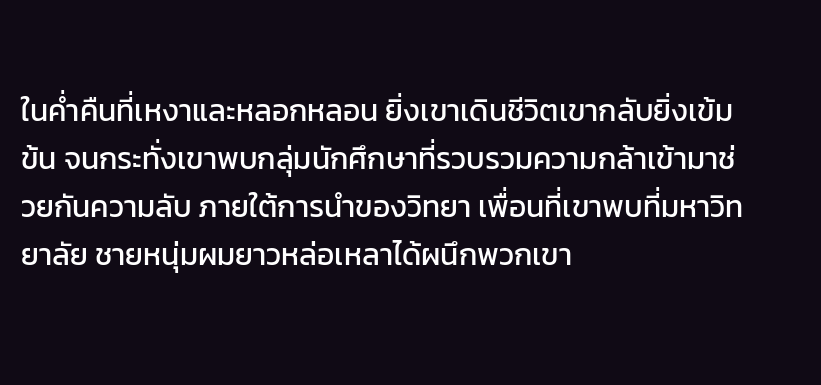ในค่ำคืนที่เหงาและหลอกหลอน ยิ่งเขาเดินชีวิตเขากลับยิ่งเข้มข้น จนกระทั่งเขาพบกลุ่มนักศึกษาที่รวบรวมความกล้าเข้ามาช่วยกันความลับ ภายใต้การนำของวิทยา เพื่อนที่เขาพบที่มหาวิทยาลัย ชายหนุ่มผมยาวหล่อเหลาได้ผนึกพวกเขา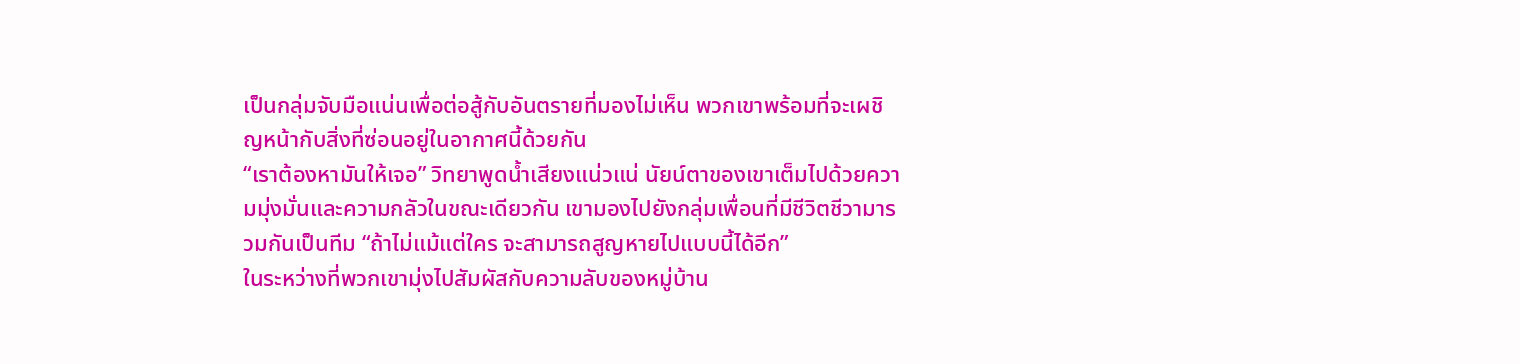เป็นกลุ่มจับมือแน่นเพื่อต่อสู้กับอันตรายที่มองไม่เห็น พวกเขาพร้อมที่จะเผชิญหน้ากับสิ่งที่ซ่อนอยู่ในอากาศนี้ด้วยกัน
“เราต้องหามันให้เจอ” วิทยาพูดน้ำเสียงแน่วแน่ นัยน์ตาของเขาเต็มไปด้วยความมุ่งมั่นและความกลัวในขณะเดียวกัน เขามองไปยังกลุ่มเพื่อนที่มีชีวิตชีวามารวมกันเป็นทีม “ถ้าไม่แม้แต่ใคร จะสามารถสูญหายไปแบบนี้ได้อีก”
ในระหว่างที่พวกเขามุ่งไปสัมผัสกับความลับของหมู่บ้าน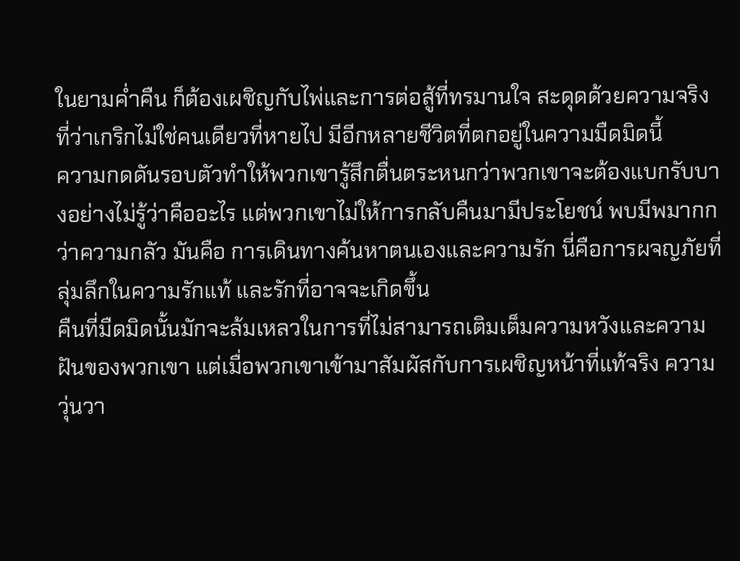ในยามค่ำคืน ก็ต้องเผชิญกับไพ่และการต่อสู้ที่ทรมานใจ สะดุดด้วยความจริงที่ว่าเกริกไม่ใช่คนเดียวที่หายไป มีอีกหลายชีวิตที่ตกอยู่ในความมืดมิดนี้
ความกดดันรอบตัวทำให้พวกเขารู้สึกตื่นตระหนกว่าพวกเขาจะต้องแบกรับบางอย่างไม่รู้ว่าคืออะไร แต่พวกเขาไม่ให้การกลับคืนมามีประโยชน์ พบมีพมากกว่าความกลัว มันคือ การเดินทางค้นหาตนเองและความรัก นี่คือการผจญภัยที่ลุ่มลึกในความรักแท้ และรักที่อาจจะเกิดขึ้น
คืนที่มืดมิดนั้นมักจะล้มเหลวในการที่ไม่สามารถเติมเต็มความหวังและความฝันของพวกเขา แต่เมื่อพวกเขาเข้ามาสัมผัสกับการเผชิญหน้าที่แท้จริง ความวุ่นวา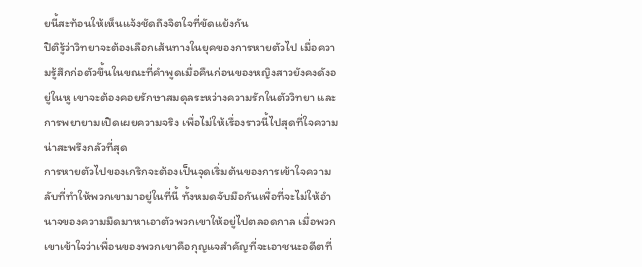ยนี้สะท้อนให้เห็นแจ้งชัดถึงจิตใจที่ขัดแย้งกัน
ปิติรู้ว่าวิทยาจะต้องเลือกเส้นทางในยุคของการหายตัวไป เมื่อความรู้สึกก่อตัวขึ้นในขณะที่คำพูดเมื่อคืนก่อนของหญิงสาวยังคงดังอยู่ในหู เขาจะต้องคอยรักษาสมดุลระหว่างความรักในตัววิทยา และการพยายามเปิดเผยความจริง เพื่อไม่ให้เรื่องราวนี้ไปสุดที่ใจความน่าสะพรึงกลัวที่สุด
การหายตัวไปของเกริกจะต้องเป็นจุดเริ่มต้นของการเข้าใจความลับที่ทำให้พวกเขามาอยู่ในที่นี้ ทั้งหมดจับมือกันเพื่อที่จะไม่ให้อำนาจของความมืดมาหาเอาตัวพวกเขาให้อยู่ไปตลอดกาล เมื่อพวกเขาเข้าใจว่าเพื่อนของพวกเขาคือกุญแจสำคัญที่จะเอาชนะอดีตที่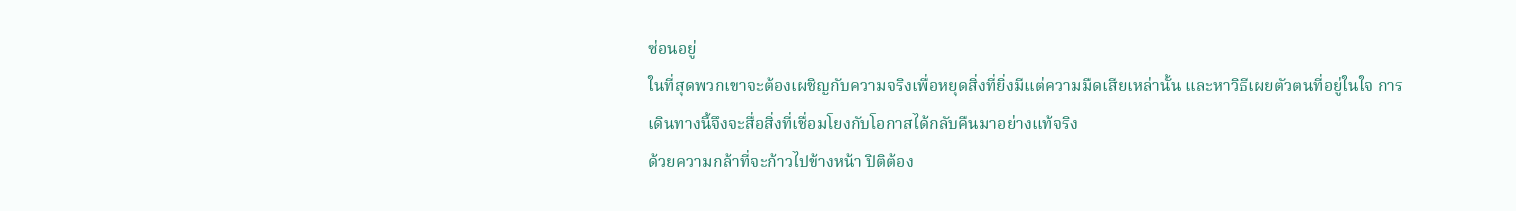ซ่อนอยู่
ในที่สุดพวกเขาจะต้องเผชิญกับความจริงเพื่อหยุดสิ่งที่ยิ่งมีแต่ความมืดเสียเหล่านั้น และหาวิธีเผยตัวตนที่อยู่ในใจ การเดินทางนี้จึงจะสื่อสิ่งที่เชื่อมโยงกับโอกาสได้กลับคืนมาอย่างแท้จริง
ด้วยความกล้าที่จะก้าวไปข้างหน้า ปิติต้อง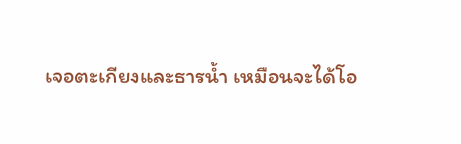เจอตะเกียงและธารน้ำ เหมือนจะได้โอ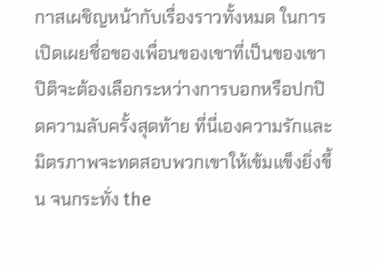กาสเผชิญหน้ากับเรื่องราวทั้งหมด ในการเปิดเผยชื่อของเพื่อนของเขาที่เป็นของเขา ปิติจะต้องเลือกระหว่างการบอกหรือปกปิดความลับครั้งสุดท้าย ที่นี่เองความรักและมิตรภาพจะทดสอบพวกเขาให้เข้มแข็งยิ่งขึ้น จนกระทั่ง the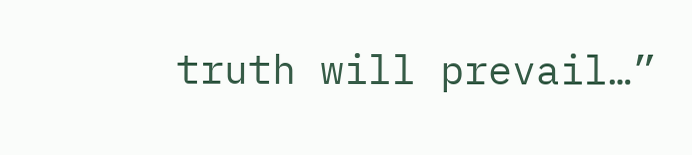truth will prevail…”